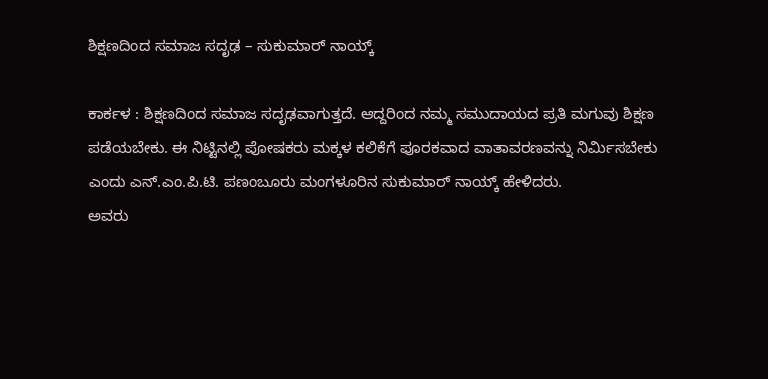ಶಿಕ್ಷಣದಿಂದ ಸಮಾಜ ಸದೃಢ – ಸುಕುಮಾರ್ ನಾಯ್ಕ್

ಕಾರ್ಕಳ : ಶಿಕ್ಷಣದಿಂದ ಸಮಾಜ ಸದೃಢವಾಗುತ್ತದೆ. ಆದ್ದರಿಂದ ನಮ್ಮ ಸಮುದಾಯದ ಪ್ರತಿ ಮಗುವು ಶಿಕ್ಷಣ ಪಡೆಯಬೇಕು. ಈ ನಿಟ್ಟಿನಲ್ಲಿ ಪೋಷಕರು ಮಕ್ಕಳ ಕಲಿಕೆಗೆ ಪೂರಕವಾದ ವಾತಾವರಣವನ್ನು ನಿರ್ಮಿಸಬೇಕು ಎಂದು ಎನ್.ಎಂ.ಪಿ.ಟಿ. ಪಣಂಬೂರು ಮಂಗಳೂರಿನ ಸುಕುಮಾರ್ ನಾಯ್ಕ್ ಹೇಳಿದರು.
ಅವರು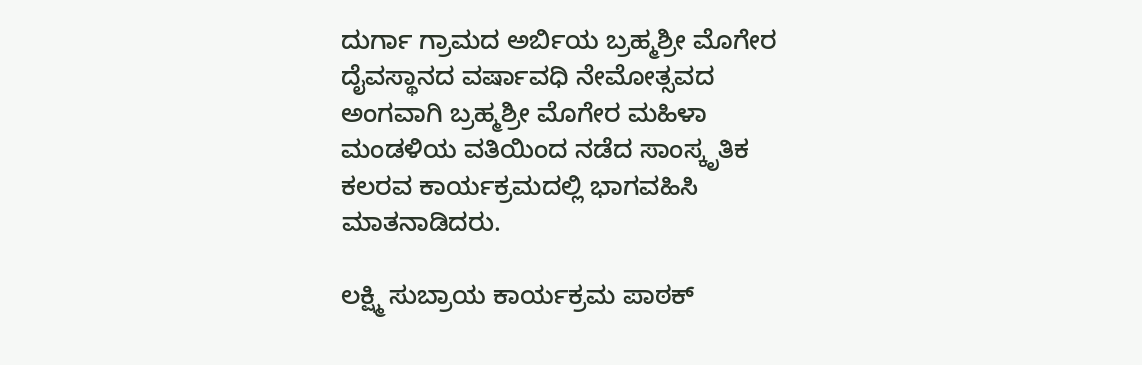ದುರ್ಗಾ ಗ್ರಾಮದ ಅರ್ಬಿಯ ಬ್ರಹ್ಮಶ್ರೀ ಮೊಗೇರ ದೈವಸ್ಥಾನದ ವರ್ಷಾವಧಿ ನೇಮೋತ್ಸವದ ಅಂಗವಾಗಿ ಬ್ರಹ್ಮಶ್ರೀ ಮೊಗೇರ ಮಹಿಳಾ ಮಂಡಳಿಯ ವತಿಯಿಂದ ನಡೆದ ಸಾಂಸ್ಕೃತಿಕ ಕಲರವ ಕಾರ್ಯಕ್ರಮದಲ್ಲಿ ಭಾಗವಹಿಸಿ ಮಾತನಾಡಿದರು.

ಲಕ್ಷ್ಮಿ ಸುಬ್ರಾಯ ಕಾರ್ಯಕ್ರಮ ಪಾಠಕ್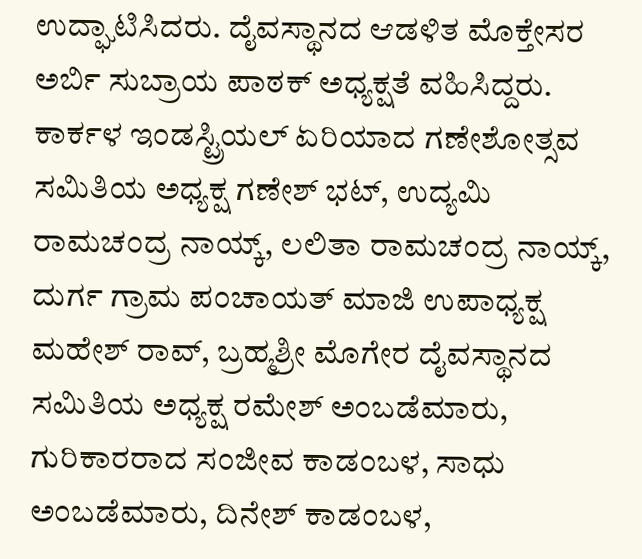ಉದ್ಘಾಟಿಸಿದರು. ದೈವಸ್ಥಾನದ ಆಡಳಿತ ಮೊಕ್ತೇಸರ ಅರ್ಬಿ ಸುಬ್ರಾಯ ಪಾಠಕ್ ಅಧ್ಯಕ್ಷತೆ ವಹಿಸಿದ್ದರು. ಕಾರ್ಕಳ ಇಂಡಸ್ಟ್ರಿಯಲ್ ಏರಿಯಾದ ಗಣೇಶೋತ್ಸವ ಸಮಿತಿಯ ಅಧ್ಯಕ್ಷ ಗಣೇಶ್ ಭಟ್, ಉದ್ಯಮಿ ರಾಮಚಂದ್ರ ನಾಯ್ಕ್, ಲಲಿತಾ ರಾಮಚಂದ್ರ ನಾಯ್ಕ್, ದುರ್ಗ ಗ್ರಾಮ ಪಂಚಾಯತ್ ಮಾಜಿ ಉಪಾಧ್ಯಕ್ಷ ಮಹೇಶ್ ರಾವ್, ಬ್ರಹ್ಮಶ್ರೀ ಮೊಗೇರ ದೈವಸ್ಥಾನದ ಸಮಿತಿಯ ಅಧ್ಯಕ್ಷ ರಮೇಶ್ ಅಂಬಡೆಮಾರು, ಗುರಿಕಾರರಾದ ಸಂಜೀವ ಕಾಡಂಬಳ, ಸಾಧು ಅಂಬಡೆಮಾರು, ದಿನೇಶ್ ಕಾಡಂಬಳ,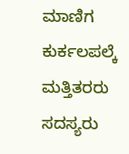ಮಾಣಿಗ ಕುರ್ಕಲಪಲ್ಕೆ ಮತ್ತಿತರರು ಸದಸ್ಯರು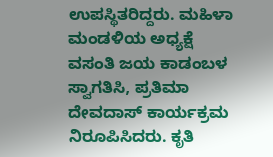ಉಪಸ್ಥಿತರಿದ್ದರು. ಮಹಿಳಾ ಮಂಡಳಿಯ ಅಧ್ಯಕ್ಷೆ ವಸಂತಿ ಜಯ ಕಾಡಂಬಳ ಸ್ವಾಗತಿಸಿ, ಪ್ರತಿಮಾ ದೇವದಾಸ್ ಕಾರ್ಯಕ್ರಮ ನಿರೂಪಿಸಿದರು. ಕೃತಿ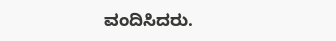ವಂದಿಸಿದರು.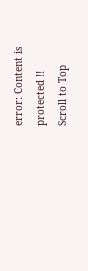error: Content is protected !!
Scroll to Top